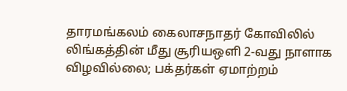தாரமங்கலம் கைலாசநாதர் கோவிலில் லிங்கத்தின் மீது சூரியஒளி 2-வது நாளாக விழவில்லை; பக்தர்கள் ஏமாற்றம்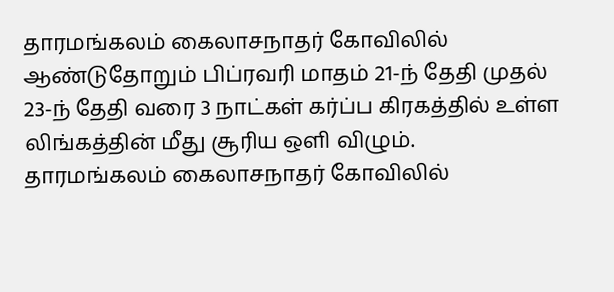தாரமங்கலம் கைலாசநாதர் கோவிலில் ஆண்டுதோறும் பிப்ரவரி மாதம் 21-ந் தேதி முதல் 23-ந் தேதி வரை 3 நாட்கள் கர்ப்ப கிரகத்தில் உள்ள லிங்கத்தின் மீது சூரிய ஒளி விழும்.
தாரமங்கலம் கைலாசநாதர் கோவிலில்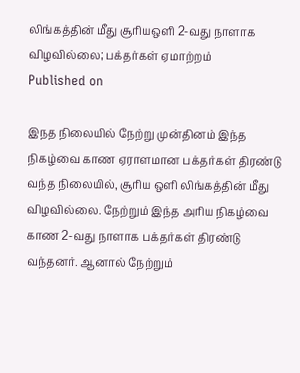லிங்கத்தின் மீது சூரியஒளி 2-வது நாளாக விழவில்லை; பக்தர்கள் ஏமாற்றம்
Published on

இநத நிலையில் நேற்று முன்தினம் இந்த நிகழ்வை காண ஏராளமான பக்தர்கள் திரண்டு வந்த நிலையில், சூரிய ஒளி லிங்கத்தின் மீது விழவில்லை. நேற்றும் இந்த அரிய நிகழ்வை காண 2-வது நாளாக பக்தர்கள் திரண்டு வந்தனர். ஆனால் நேற்றும்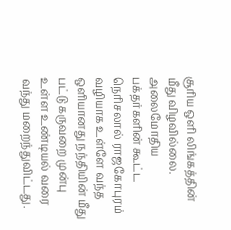சூரிய ஒளி லிங்கத்தின் மீது விழவில்லை. அலைமோதிய பக்தர்களின் கூட்ட நெரிசலால் ராஜகோபுரம் வழியாக உள்ளே வந்த ஒளியானது நந்தியின் மீது பட்டு கருவறை முன்பு உள்ள உண்டியல் வரை வந்து மறைந்துவிட்டது.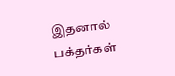இதனால் பக்தர்கள்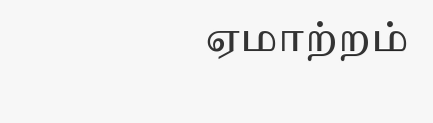ஏமாற்றம்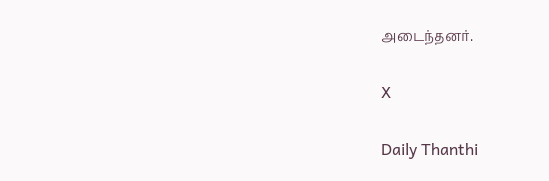அடைந்தனர்.

X

Daily Thanthi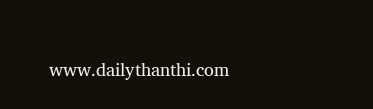www.dailythanthi.com